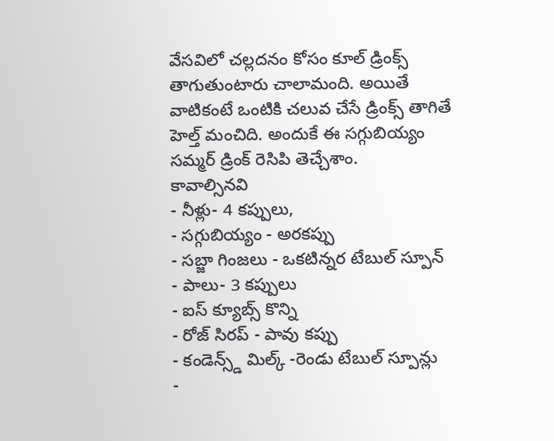వేసవిలో చల్లదనం కోసం కూల్ డ్రింక్స్ తాగుతుంటారు చాలామంది. అయితే వాటికంటే ఒంటికి చలువ చేసే డ్రింక్స్ తాగితే హెల్త్ మంచిది. అందుకే ఈ సగ్గుబియ్యం సమ్మర్ డ్రింక్ రెసిపి తెచ్చేశాం.
కావాల్సినవి
- నీళ్లు- 4 కప్పులు,
- సగ్గుబియ్యం - అరకప్పు
- సబ్జా గింజలు - ఒకటిన్నర టేబుల్ స్పూన్
- పాలు- 3 కప్పులు
- ఐస్ క్యూబ్స్ కొన్ని
- రోజ్ సిరప్ - పావు కప్పు
- కండెన్స్డ్ మిల్క్ -రెండు టేబుల్ స్పూన్లు
-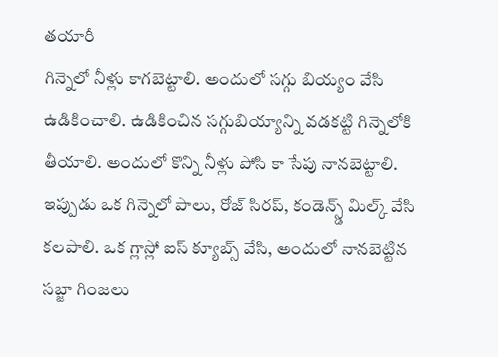తయారీ
గిన్నెలో నీళ్లు కాగబెట్టాలి. అందులో సగ్గు బియ్యం వేసి ఉడికించాలి. ఉడికించిన సగ్గుబియ్యాన్ని వడకట్టి గిన్నెలోకి తీయాలి. అందులో కొన్ని నీళ్లు పోసి కా సేపు నానబెట్టాలి. ఇప్పుడు ఒక గిన్నెలో పాలు, రోజ్ సిరప్, కండెన్స్డ్ మిల్క్ వేసి కలపాలి. ఒక గ్లాస్లో ఐస్ క్యూబ్స్ వేసి, అందులో నానబెట్టిన సబ్జా గింజలు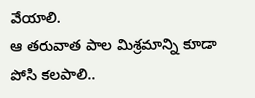వేయాలి.
ఆ తరువాత పాల మిశ్రమాన్ని కూడా పోసి కలపాలి..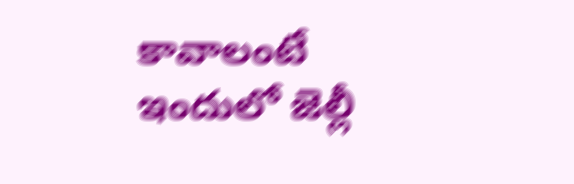కావాలంటే ఇందులో జెల్లీ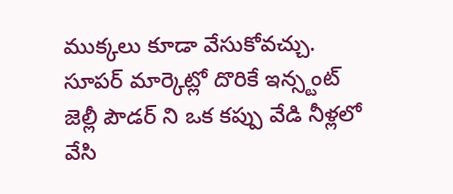ముక్కలు కూడా వేసుకోవచ్చు. సూపర్ మార్కెట్లో దొరికే ఇన్స్టంట్ జెల్లీ పౌడర్ ని ఒక కప్పు వేడి నీళ్లలో వేసి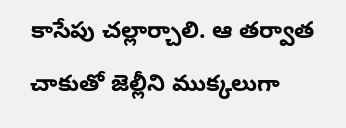కాసేపు చల్లార్చాలి. ఆ తర్వాత చాకుతో జెల్లీని ముక్కలుగా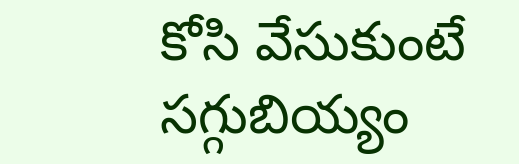కోసి వేసుకుంటే సగ్గుబియ్యం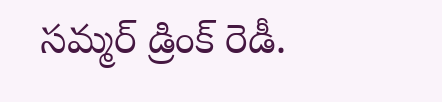సమ్మర్ డ్రింక్ రెడీ.